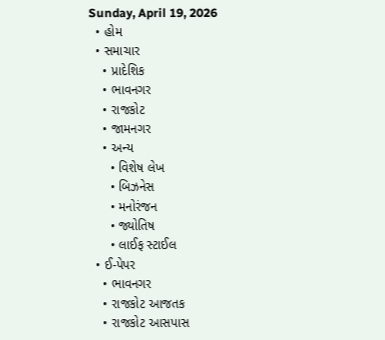Sunday, April 19, 2026
  • હોમ
  • સમાચાર
    • પ્રાદેશિક
    • ભાવનગર
    • રાજકોટ
    • જામનગર
    • અન્ય
      • વિશેષ લેખ
      • બિઝનેસ
      • મનોરંજન
      • જ્યોતિષ
      • લાઈફ સ્ટાઈલ
  • ઈ-પેપર
    • ભાવનગર
    • રાજકોટ આજતક
    • રાજકોટ આસપાસ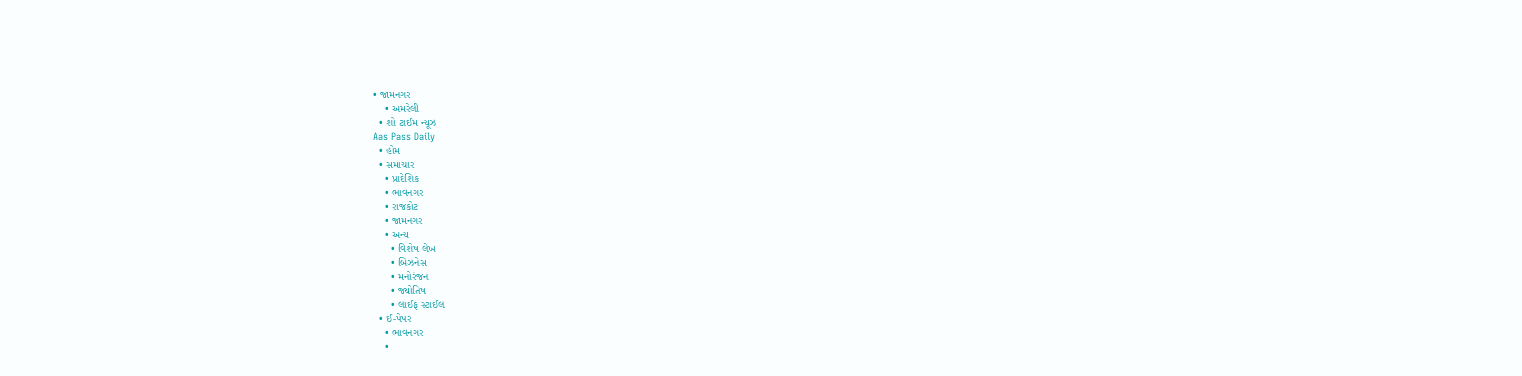• જામનગર
    • અમરેલી
  • શો ટાઈમ ન્યૂઝ
Aas Pass Daily
  • હોમ
  • સમાચાર
    • પ્રાદેશિક
    • ભાવનગર
    • રાજકોટ
    • જામનગર
    • અન્ય
      • વિશેષ લેખ
      • બિઝનેસ
      • મનોરંજન
      • જ્યોતિષ
      • લાઈફ સ્ટાઈલ
  • ઈ-પેપર
    • ભાવનગર
    •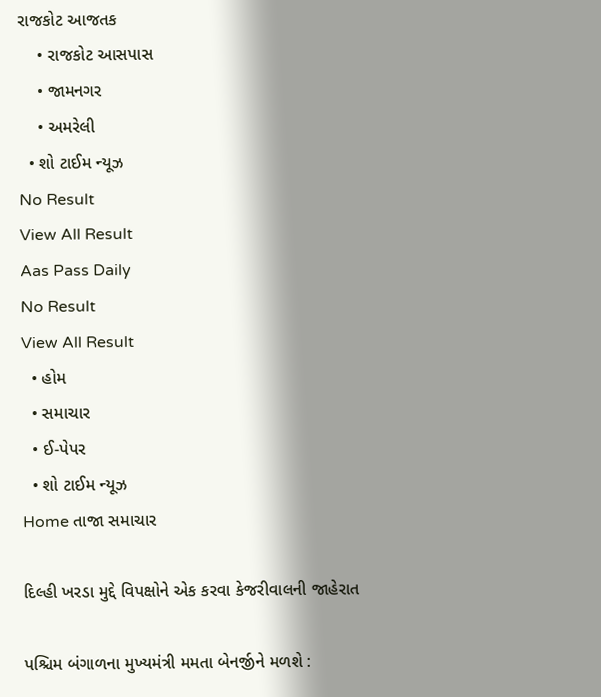રાજકોટ આજતક
    • રાજકોટ આસપાસ
    • જામનગર
    • અમરેલી
  • શો ટાઈમ ન્યૂઝ
No Result
View All Result
Aas Pass Daily
No Result
View All Result
  • હોમ
  • સમાચાર
  • ઈ-પેપર
  • શો ટાઈમ ન્યૂઝ
Home તાજા સમાચાર

દિલ્હી ખરડા મુદ્દે વિપક્ષોને એક કરવા કેજરીવાલની જાહેરાત

પશ્ચિમ બંગાળના મુખ્યમંત્રી મમતા બેનર્જીને મળશે :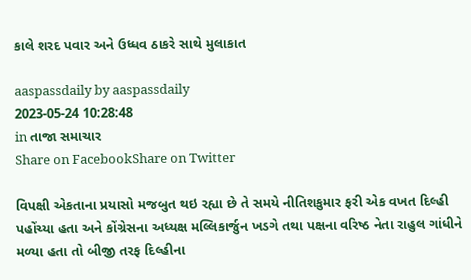કાલે શરદ પવાર અને ઉધ્ધવ ઠાકરે સાથે મુલાકાત

aaspassdaily by aaspassdaily
2023-05-24 10:28:48
in તાજા સમાચાર
Share on FacebookShare on Twitter

વિપક્ષી એકતાના પ્રયાસો મજબુત થઇ રહ્યા છે તે સમયે નીતિશકુમાર ફરી એક વખત દિલ્હી પહોંચ્યા હતા અને કોંગ્રેસના અધ્યક્ષ મલ્લિકાર્જુન ખડગે તથા પક્ષના વરિષ્ઠ નેતા રાહુલ ગાંધીને મળ્યા હતા તો બીજી તરફ દિલ્હીના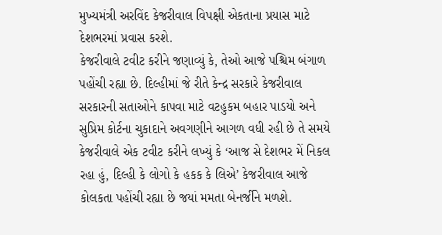મુખ્યમંત્રી અરવિંદ કેજરીવાલ વિપક્ષી એકતાના પ્રયાસ માટે દેશભરમાં પ્રવાસ કરશે.
કેજરીવાલે ટવીટ કરીને જણાવ્યું કે, તેઓ આજે પશ્ચિમ બંગાળ પહોંચી રહ્યા છે. દિલ્હીમાં જે રીતે કેન્દ્ર સરકારે કેજરીવાલ સરકારની સતાઓને કાપવા માટે વટહુકમ બહાર પાડયો અને સુપ્રિમ કોર્ટના ચુકાદાને અવગણીને આગળ વધી રહી છે તે સમયે કેજરીવાલે એક ટવીટ કરીને લખ્યું કે ‘આજ સે દેશભર મેં નિકલ રહા હું, દિલ્હી કે લોગો કે હકક કે લિએ’ કેજરીવાલ આજે કોલકતા પહોંચી રહ્યા છે જયાં મમતા બેનર્જીને મળશે.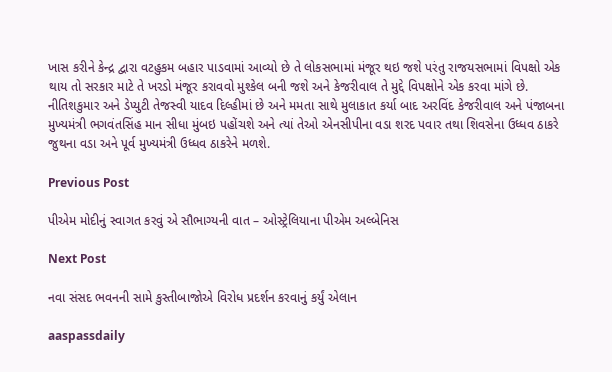ખાસ કરીને કેન્દ્ર દ્વારા વટહુકમ બહાર પાડવામાં આવ્યો છે તે લોકસભામાં મંજૂર થઇ જશે પરંતુ રાજયસભામાં વિપક્ષો એક થાય તો સરકાર માટે તે ખરડો મંજૂર કરાવવો મુશ્કેલ બની જશે અને કેજરીવાલ તે મુદ્દે વિપક્ષોને એક કરવા માંગે છે. નીતિશકુમાર અને ડેપ્યુટી તેજસ્વી યાદવ દિલ્હીમાં છે અને મમતા સાથે મુલાકાત કર્યા બાદ અરવિંદ કેજરીવાલ અને પંજાબના મુખ્યમંત્રી ભગવંતસિંહ માન સીધા મુંબઇ પહોંચશે અને ત્યાં તેઓ એનસીપીના વડા શરદ પવાર તથા શિવસેના ઉધ્ધવ ઠાકરે જુથના વડા અને પૂર્વ મુખ્યમંત્રી ઉધ્ધવ ઠાકરેને મળશે.

Previous Post

પીએમ મોદીનું સ્વાગત કરવું એ સૌભાગ્યની વાત – ઓસ્ટ્રેલિયાના પીએમ અલ્બેનિસ

Next Post

નવા સંસદ ભવનની સામે કુસ્તીબાજોએ વિરોધ પ્રદર્શન કરવાનું કર્યું એલાન

aaspassdaily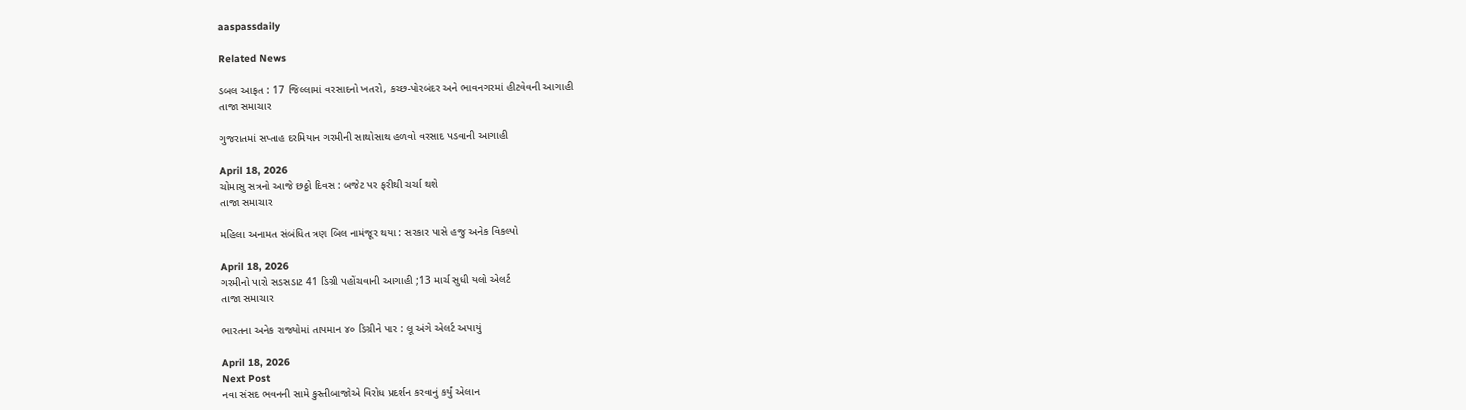aaspassdaily

Related News

ડબલ આફત : 17 જિલ્લામાં વરસાદનો ખતરો, કચ્છ-પોરબંદર અને ભાવનગરમાં હીટવેવની આગાહી
તાજા સમાચાર

ગુજરાતમાં સપ્તાહ દરમિયાન ગરમીની સાથોસાથ હળવો વરસાદ પડવાની આગાહી

April 18, 2026
ચોમાસુ સત્રનો આજે છઠ્ઠો દિવસ : બજેટ પર ફરીથી ચર્ચા થશે
તાજા સમાચાર

મહિલા અનામત સંબંધિત ત્રણ બિલ નામંજૂર થયા : સરકાર પાસે હજુ અનેક વિકલ્પો

April 18, 2026
ગરમીનો પારો સડસડાટ 41 ડિગ્રી પહોંચવાની આગાહી ;13 માર્ચ સુધી યલો એલર્ટ
તાજા સમાચાર

ભારતના અનેક રાજ્યોમાં તાપમાન ૪૦ ડિગ્રીને પાર : લૂ અંગે એલર્ટ અપાયું

April 18, 2026
Next Post
નવા સંસદ ભવનની સામે કુસ્તીબાજોએ વિરોધ પ્રદર્શન કરવાનું કર્યું એલાન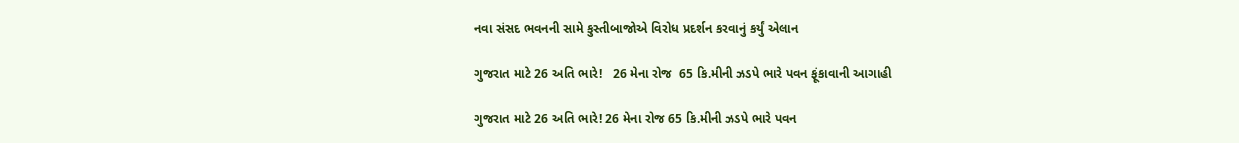નવા સંસદ ભવનની સામે કુસ્તીબાજોએ વિરોધ પ્રદર્શન કરવાનું કર્યું એલાન

ગુજરાત માટે 26 અતિ ભારે!   26 મેના રોજ  65 કિ.મીની ઝડપે ભારે પવન ફૂંકાવાની આગાહી

ગુજરાત માટે 26 અતિ ભારે! 26 મેના રોજ 65 કિ.મીની ઝડપે ભારે પવન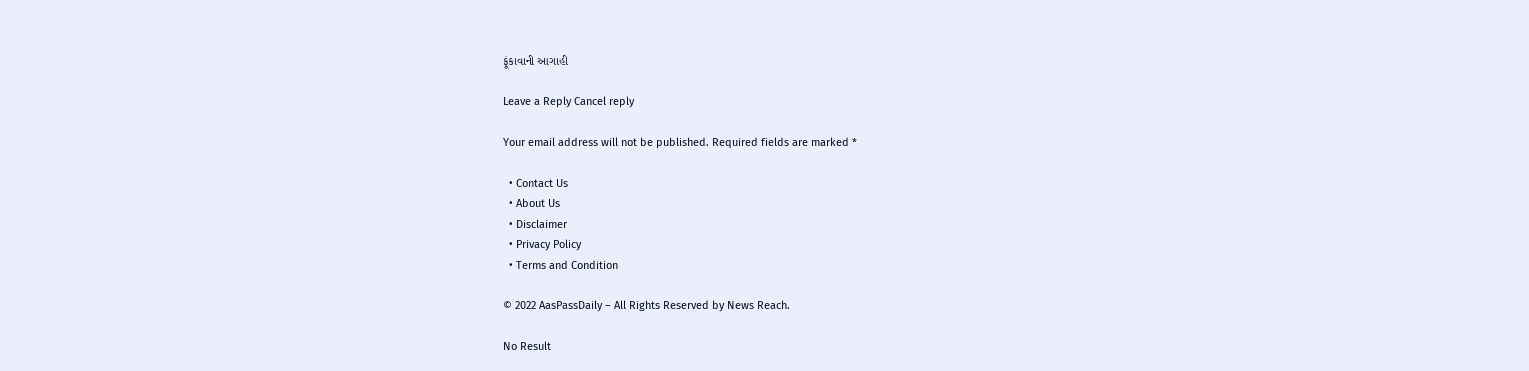ફૂંકાવાની આગાહી

Leave a Reply Cancel reply

Your email address will not be published. Required fields are marked *

  • Contact Us
  • About Us
  • Disclaimer
  • Privacy Policy
  • Terms and Condition

© 2022 AasPassDaily – All Rights Reserved by News Reach.

No Result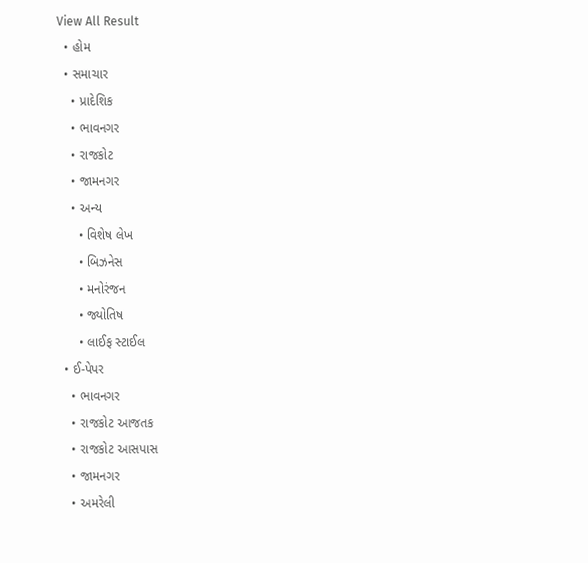View All Result
  • હોમ
  • સમાચાર
    • પ્રાદેશિક
    • ભાવનગર
    • રાજકોટ
    • જામનગર
    • અન્ય
      • વિશેષ લેખ
      • બિઝનેસ
      • મનોરંજન
      • જ્યોતિષ
      • લાઈફ સ્ટાઈલ
  • ઈ-પેપર
    • ભાવનગર
    • રાજકોટ આજતક
    • રાજકોટ આસપાસ
    • જામનગર
    • અમરેલી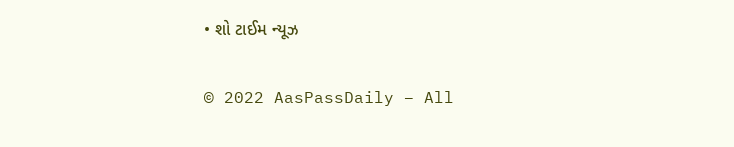• શો ટાઈમ ન્યૂઝ

© 2022 AasPassDaily – All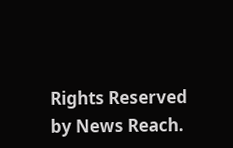Rights Reserved by News Reach.